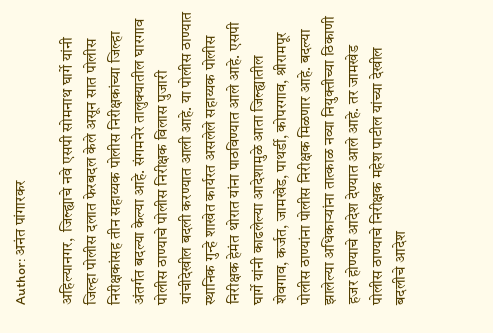Author: अनंत पांगारकर

अहिल्यानगर,  जिल्ह्याचे नवे एसपी सोमनाथ घार्गे यांनी जिल्हा पोलीस दलात फेरबदल केले असून सात पोलीस निरीक्षकांसह तीन सहाय्यक पोलीस निरीक्षकांच्या जिल्हा अंतर्गत बदल्या केल्या आहे. संगमनेर तालुक्यातील घारगाव पोलीस ठाण्याचे पोलीस निरीक्षक विलास पुजारी यांचीदेखील बदली करण्यात आली आहे. या पोलीस ठाण्यात स्थानिक गुन्हे शाखेत कार्यरत असलेले सहाय्यक पोलीस निरीक्षक हेमंत थोरात यांना पाठविण्यात आले आहे. एसपी घार्गे यांनी काढलेल्या आदेशामुळे आता जिल्ह्यातील शेवगाव, कर्जत, जामखेड, पाथर्डी, कोपरगाव, श्रीरामपूर पोलीस ठाण्यांना पोलीस निरीक्षक मिळणार आहे. बदल्या झालेल्या अधिकाऱ्यांना तात्काळ नव्या नियुक्तीच्या ठिकाणी हजर होण्याचे आदेश देण्यात आले आहे. तर जामखेड पोलीस ठाण्याचे निरीक्षक महेश पाटील यांच्या देखील बदलीचे आदेश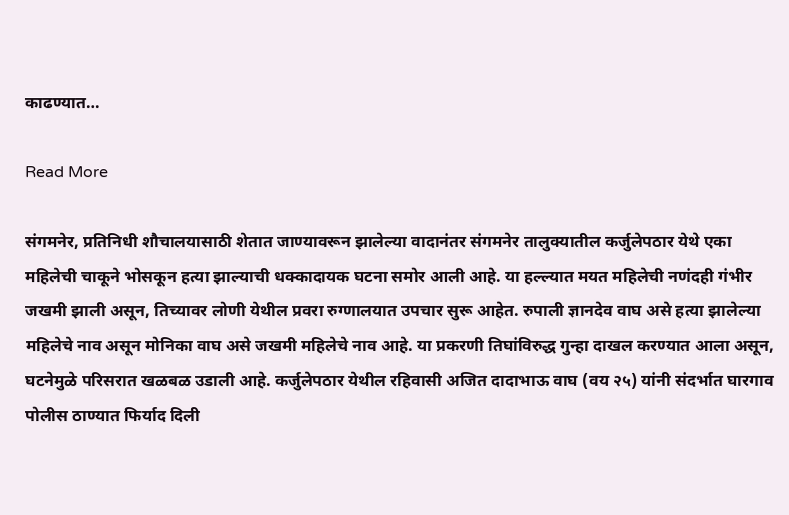काढण्यात…

Read More

संगमनेर, प्रतिनिधी शौचालयासाठी शेतात जाण्यावरून झालेल्या वादानंतर संगमनेर तालुक्यातील कर्जुलेपठार येथे एका महिलेची चाकूने भोसकून हत्या झाल्याची धक्कादायक घटना समोर आली आहे. या हल्ल्यात मयत महिलेची नणंदही गंभीर जखमी झाली असून, तिच्यावर लोणी येथील प्रवरा रुग्णालयात उपचार सुरू आहेत. रुपाली ज्ञानदेव वाघ असे हत्या झालेल्या महिलेचे नाव असून मोनिका वाघ असे जखमी महिलेचे नाव आहे. या प्रकरणी तिघांविरुद्ध गुन्हा दाखल करण्यात आला असून, घटनेमुळे परिसरात खळबळ उडाली आहे. कर्जुलेपठार येथील रहिवासी अजित दादाभाऊ वाघ (वय २५) यांनी संदर्भात घारगाव पोलीस ठाण्यात फिर्याद दिली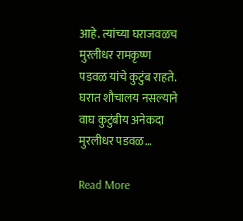आहे. त्यांच्या घराजवळच मुरलीधर रामकृष्ण पडवळ यांचे कुटुंब राहते. घरात शौचालय नसल्याने वाघ कुटुंबीय अनेकदा मुरलीधर पडवळ…

Read More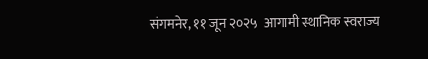संगमनेर, ११ जून २०२५  आगामी स्थानिक स्वराज्य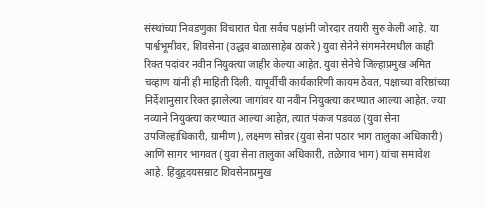संस्थांच्या निवडणुका विचारात घेता सर्वच पक्षांनी जोरदार तयारी सुरु केली आहे. या पार्श्वभूमीवर, शिवसेना (उद्धव बाळासाहेब ठाकरे) युवा सेनेने संगमनेरमधील काही रिक्त पदांवर नवीन नियुक्त्या जाहीर केल्या आहेत. युवा सेनेचे जिल्हाप्रमुख अमित चव्हाण यांनी ही माहिती दिली. यापूर्वीची कार्यकारिणी कायम ठेवत, पक्षाच्या वरिष्ठांच्या निर्देशानुसार रिक्त झालेल्या जागांवर या नवीन नियुक्त्या करण्यात आल्या आहेत. ज्या नव्याने नियुक्त्या करण्यात आल्या आहेत, त्यात पंकज पडवळ (युवा सेना उपजिल्हाधिकारी, ग्रामीण), लक्ष्मण सोन्नर (युवा सेना पठार भाग तालुका अधिकारी) आणि सागर भागवत (युवा सेना तालुका अधिकारी, तळेगाव भाग) यांचा समावेश आहे. हिंदुहृदयसम्राट शिवसेनाप्रमुख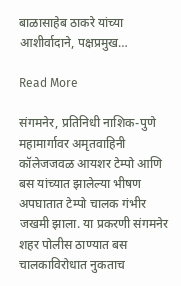बाळासाहेब ठाकरे यांच्या आशीर्वादाने, पक्षप्रमुख…

Read More

संगमनेर, प्रतिनिधी नाशिक-पुणे महामार्गावर अमृतवाहिनी कॉलेजजवळ आयशर टेम्पो आणि बस यांच्यात झालेल्या भीषण अपघातात टेम्पो चालक गंभीर जखमी झाला. या प्रकरणी संगमनेर शहर पोलीस ठाण्यात बस चालकाविरोधात नुकताच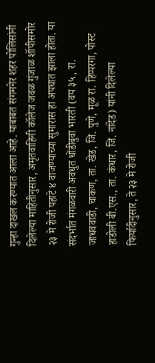गुन्हा दाखल करण्यात आला आहे. याबाबत संगमनेर शहर पोलिसांनी दिलेल्या माहितीनुसार, अमृतवाहिनी कॉलेज जवळ गुंजाळ शॉपीसमोर २३ मे रोजी पहाटे ४ वाजण्याच्या सुमारास हा अपघात झाला होता. या संदर्भात मंगळवारी अवधुत धोंडीबुवा भारती (वय ३५, रा. जाधववाडी, चाकण, ता. खेड, जि. पुणे, मूळ रा. हिप्परगा, पोस्ट हाडोली बी.एस., ता. कंधार, जि. नांदेड) यांनी दिलेल्या फिर्यादीनुसार, ते २३ मे रोजी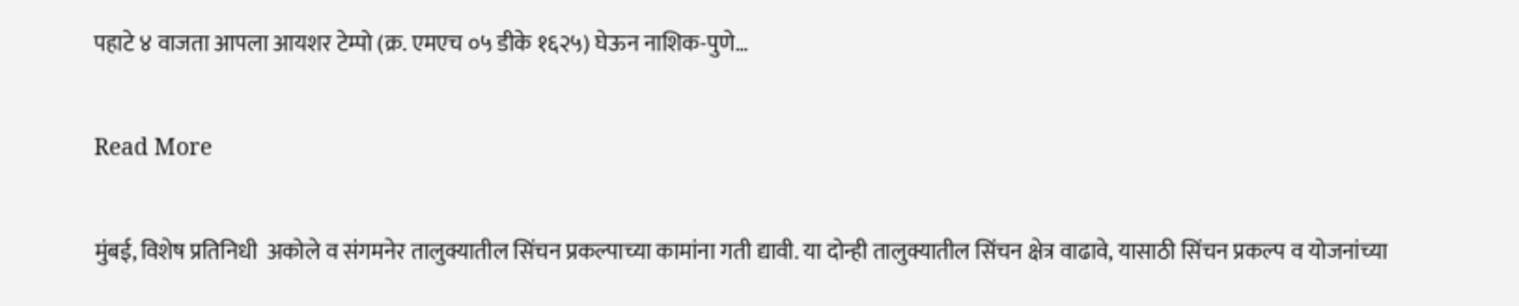पहाटे ४ वाजता आपला आयशर टेम्पो (क्र. एमएच ०५ डीके १६२५) घेऊन नाशिक-पुणे…

Read More

मुंबई, विशेष प्रतिनिधी  अकोले व संगमनेर तालुक्यातील सिंचन प्रकल्पाच्या कामांना गती द्यावी. या दोन्ही तालुक्यातील सिंचन क्षेत्र वाढावे, यासाठी सिंचन प्रकल्प व योजनांच्या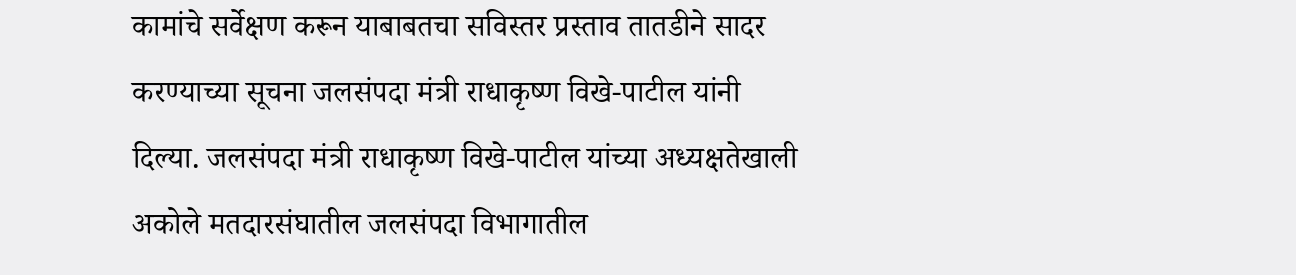कामांचे सर्वेक्षण करून याबाबतचा सविस्तर प्रस्ताव तातडीने सादर करण्याच्या सूचना जलसंपदा मंत्री राधाकृष्ण विखे-पाटील यांनी दिल्या. जलसंपदा मंत्री राधाकृष्ण विखे-पाटील यांच्या अध्यक्षतेखाली अकोले मतदारसंघातील जलसंपदा विभागातील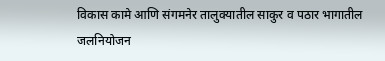विकास कामे आणि संगमनेर तालुक्यातील साकुर व पठार भागातील जलनियोजन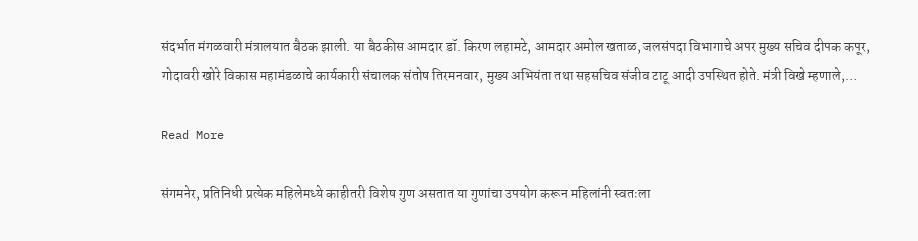संदर्भात मंगळवारी मंत्रालयात बैठक झाली. या बैठकीस आमदार डॉ. किरण लहामटे, आमदार अमोल खताळ, जलसंपदा विभागाचे अपर मुख्य सचिव दीपक कपूर, गोदावरी खोरे विकास महामंडळाचे कार्यकारी संचालक संतोष तिरमनवार, मुख्य अभियंता तथा सहसचिव संजीव टाटू आदी उपस्थित होते. मंत्री विखे म्हणाले,…

Read More

संगमनेर, प्रतिनिधी प्रत्येक महिलेमध्ये काहीतरी विशेष गुण असतात या गुणांचा उपयोग करून महिलांनी स्वतःला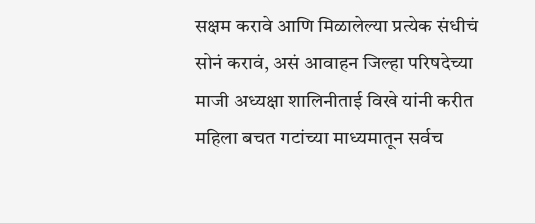सक्षम करावे आणि मिळालेल्या प्रत्येक संधीचं सोनं करावं, असं आवाहन जिल्हा परिषदेच्या माजी अध्यक्षा शालिनीताई विखे यांनी करीत महिला बचत गटांच्या माध्यमातून सर्वच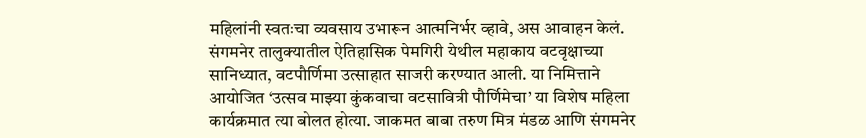महिलांनी स्वतःचा व्यवसाय उभारून आत्मनिर्भर व्हावे, अस आवाहन केलं. संगमनेर तालुक्यातील ऐतिहासिक पेमगिरी येथील महाकाय वटवृक्षाच्या सानिध्यात, वटपौर्णिमा उत्साहात साजरी करण्यात आली. या निमित्ताने आयोजित ‘उत्सव माझ्या कुंकवाचा वटसावित्री पौर्णिमेचा’ या विशेष महिला कार्यक्रमात त्या बोलत होत्या. जाकमत बाबा तरुण मित्र मंडळ आणि संगमनेर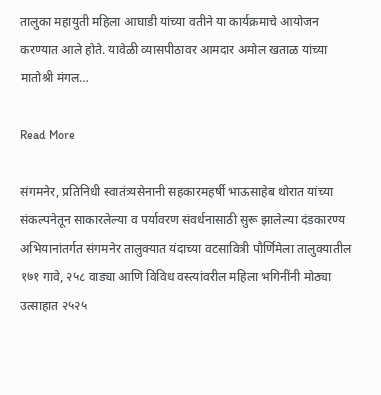तालुका महायुती महिला आघाडी यांच्या वतीने या कार्यक्रमाचे आयोजन करण्यात आले होते. यावेळी व्यासपीठावर आमदार अमोल खताळ यांच्या मातोश्री मंगल…

Read More

संगमनेर, प्रतिनिधी स्वातंत्र्यसेनानी सहकारमहर्षी भाऊसाहेब थोरात यांच्या संकल्पनेतून साकारलेल्या व पर्यावरण संवर्धनासाठी सुरू झालेल्या दंडकारण्य अभियानांतर्गत संगमनेर तालुक्यात यंदाच्या वटसावित्री पौर्णिमेला तालुक्यातील १७१ गावे, २५८ वाड्या आणि विविध वस्त्यांवरील महिला भगिनींनी मोठ्या उत्साहात २५२५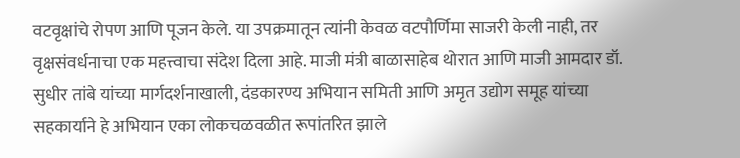वटवृक्षांचे रोपण आणि पूजन केले. या उपक्रमातून त्यांनी केवळ वटपौर्णिमा साजरी केली नाही, तर वृक्षसंवर्धनाचा एक महत्त्वाचा संदेश दिला आहे. माजी मंत्री बाळासाहेब थोरात आणि माजी आमदार डॉ. सुधीर तांबे यांच्या मार्गदर्शनाखाली, दंडकारण्य अभियान समिती आणि अमृत उद्योग समूह यांच्या सहकार्याने हे अभियान एका लोकचळवळीत रूपांतरित झाले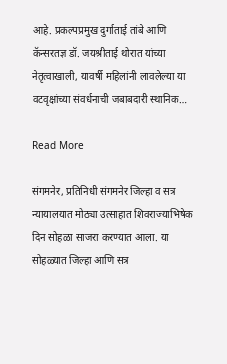आहे. प्रकल्पप्रमुख दुर्गाताई तांबे आणि कॅन्सरतज्ञ डॉ. जयश्रीताई थोरात यांच्या नेतृत्वाखाली, यावर्षी महिलांनी लावलेल्या या वटवृक्षांच्या संवर्धनाची जबाबदारी स्थानिक…

Read More

संगमनेर, प्रतिनिधी संगमनेर जिल्हा व सत्र न्यायालयात मोठ्या उत्साहात शिवराज्याभिषेक दिन सोहळा साजरा करण्यात आला. या सोहळ्यात जिल्हा आणि सत्र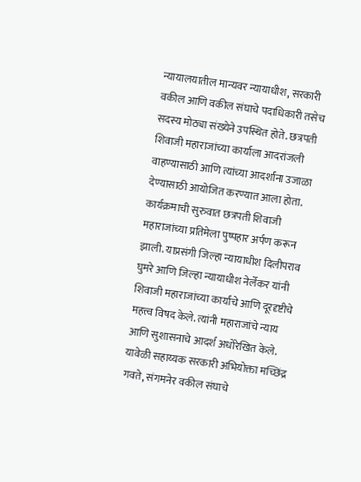न्यायालयातील मान्यवर न्यायाधीश, सरकारी वकील आणि वकील संघाचे पदाधिकारी तसेच सदस्य मोठ्या संख्येने उपस्थित होते. छत्रपती शिवाजी महाराजांच्या कार्याला आदरांजली वाहण्यासाठी आणि त्यांच्या आदर्शांना उजाळा देण्यासाठी आयोजित करण्यात आला होता. कार्यक्रमाची सुरुवात छत्रपती शिवाजी महाराजांच्या प्रतिमेला पुष्पहार अर्पण करून झाली. याप्रसंगी जिल्हा न्यायाधीश दिलीपराव घुमरे आणि जिल्हा न्यायाधीश नेर्लेकर यांनी शिवाजी महाराजांच्या कार्याचे आणि दूरदृष्टीचे महत्त्व विषद केले. त्यांनी महाराजांचे न्याय आणि सुशासनाचे आदर्श अधोरेखित केले. यावेळी सहाय्यक सरकारी अभियोक्ता मच्छिंद्र गवते, संगमनेर वकील संघाचे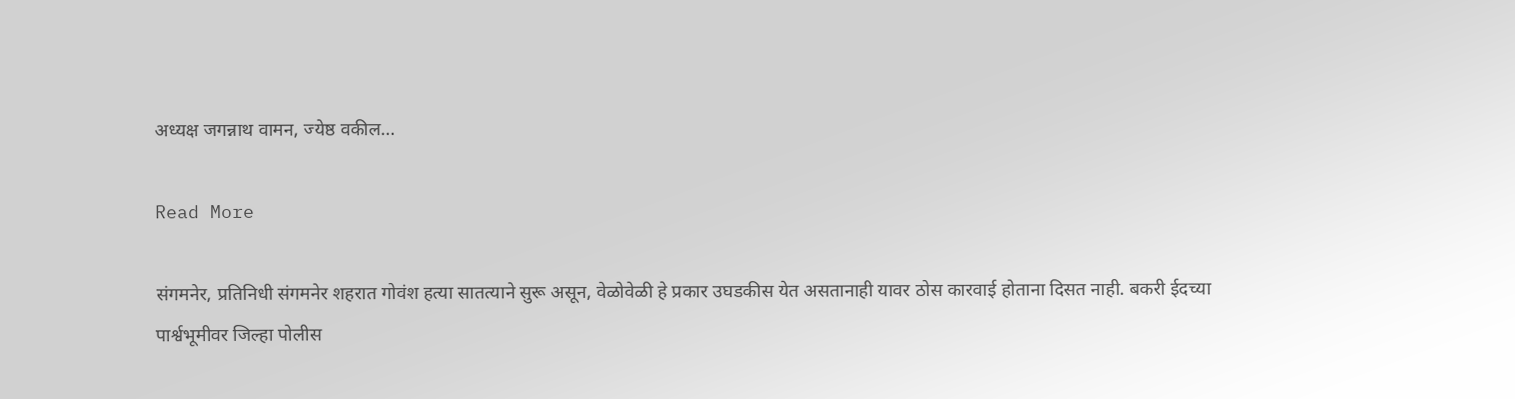अध्यक्ष जगन्नाथ वामन, ज्येष्ठ वकील…

Read More

संगमनेर, प्रतिनिधी संगमनेर शहरात गोवंश हत्या सातत्याने सुरू असून, वेळोवेळी हे प्रकार उघडकीस येत असतानाही यावर ठोस कारवाई होताना दिसत नाही. बकरी ईदच्या पार्श्वभूमीवर जिल्हा पोलीस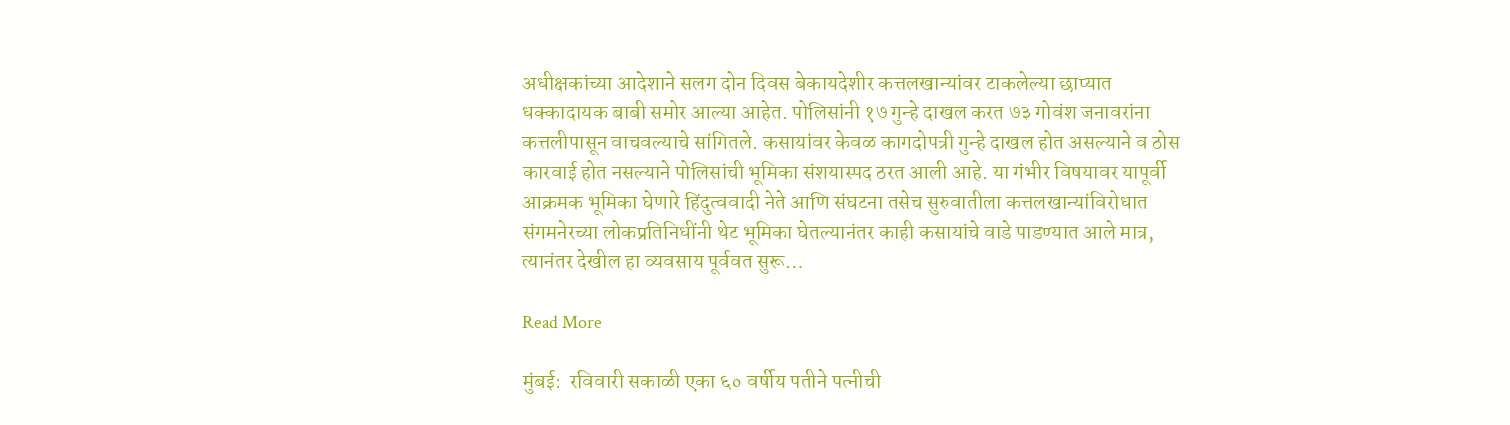अधीक्षकांच्या आदेशाने सलग दोन दिवस बेकायदेशीर कत्तलखान्यांवर टाकलेल्या छाप्यात धक्कादायक बाबी समोर आल्या आहेत. पोलिसांनी १७ गुन्हे दाखल करत ७३ गोवंश जनावरांना कत्तलीपासून वाचवल्याचे सांगितले. कसायांवर केवळ कागदोपत्री गुन्हे दाखल होत असल्याने व ठोस कारवाई होत नसल्याने पोलिसांची भूमिका संशयास्पद ठरत आली आहे. या गंभीर विषयावर यापूर्वी आक्रमक भूमिका घेणारे हिंदुत्ववादी नेते आणि संघटना तसेच सुरुवातीला कत्तलखान्यांविरोधात संगमनेरच्या लोकप्रतिनिधींनी थेट भूमिका घेतल्यानंतर काही कसायांचे वाडे पाडण्यात आले मात्र, त्यानंतर देखील हा व्यवसाय पूर्ववत सुरू…

Read More

मुंबई:  रविवारी सकाळी एका ६० वर्षीय पतीने पत्नीची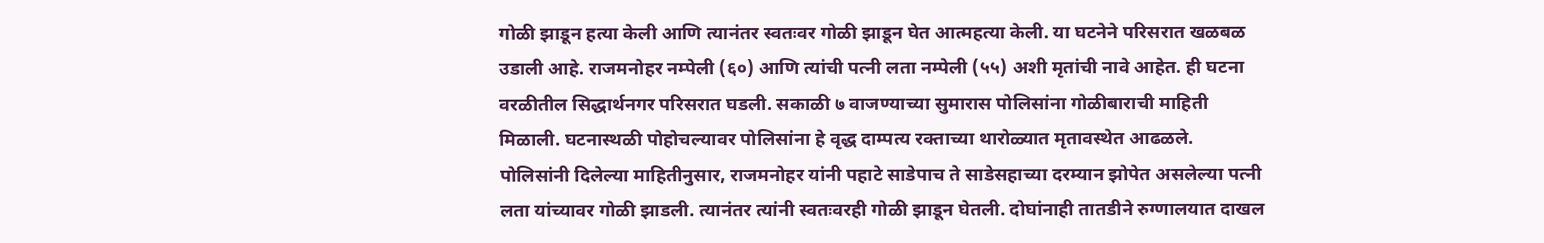गोळी झाडून हत्या केली आणि त्यानंतर स्वतःवर गोळी झाडून घेत आत्महत्या केली. या घटनेने परिसरात खळबळ उडाली आहे. राजमनोहर नम्पेली (६०) आणि त्यांची पत्नी लता नम्पेली (५५) अशी मृतांची नावे आहेत. ही घटना वरळीतील सिद्धार्थनगर परिसरात घडली. सकाळी ७ वाजण्याच्या सुमारास पोलिसांना गोळीबाराची माहिती मिळाली. घटनास्थळी पोहोचल्यावर पोलिसांना हे वृद्ध दाम्पत्य रक्ताच्या थारोळ्यात मृतावस्थेत आढळले. पोलिसांनी दिलेल्या माहितीनुसार, राजमनोहर यांनी पहाटे साडेपाच ते साडेसहाच्या दरम्यान झोपेत असलेल्या पत्नी लता यांच्यावर गोळी झाडली. त्यानंतर त्यांनी स्वतःवरही गोळी झाडून घेतली. दोघांनाही तातडीने रुग्णालयात दाखल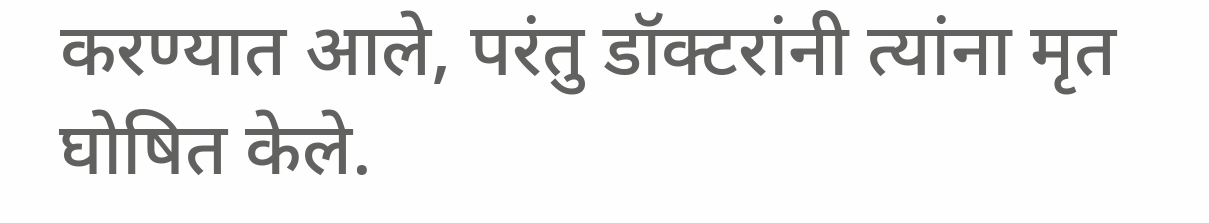करण्यात आले, परंतु डॉक्टरांनी त्यांना मृत घोषित केले.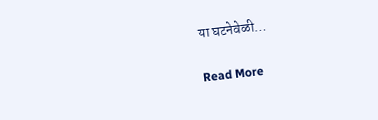या घटनेवेळी…

Read More